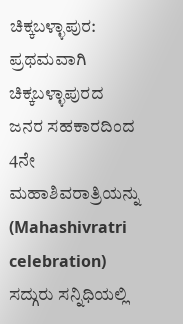ಚಿಕ್ಕಬಳ್ಳಾಪುರ: ಪ್ರಥಮವಾಗಿ ಚಿಕ್ಕಬಳ್ಳಾಪುರದ ಜನರ ಸಹಕಾರದಿಂದ 4ನೇ ಮಹಾಶಿವರಾತ್ರಿಯನ್ನು (Mahashivratri celebration) ಸದ್ಗುರು ಸನ್ನಿಧಿಯಲ್ಲಿ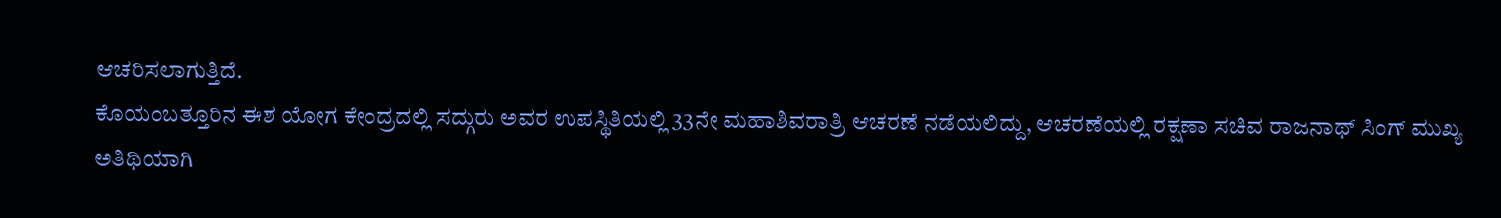ಆಚರಿಸಲಾಗುತ್ತಿದೆ.
ಕೊಯಂಬತ್ತೂರಿನ ಈಶ ಯೋಗ ಕೇಂದ್ರದಲ್ಲಿ ಸದ್ಗುರು ಅವರ ಉಪಸ್ಥಿತಿಯಲ್ಲಿ 33ನೇ ಮಹಾಶಿವರಾತ್ರಿ ಆಚರಣೆ ನಡೆಯಲಿದ್ದು, ಆಚರಣೆಯಲ್ಲಿ ರಕ್ಷಣಾ ಸಚಿವ ರಾಜನಾಥ್ ಸಿಂಗ್ ಮುಖ್ಯ ಅತಿಥಿಯಾಗಿ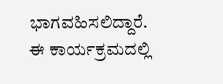ಭಾಗವಹಿಸಲಿದ್ದಾರೆ.
ಈ ಕಾರ್ಯಕ್ರಮದಲ್ಲಿ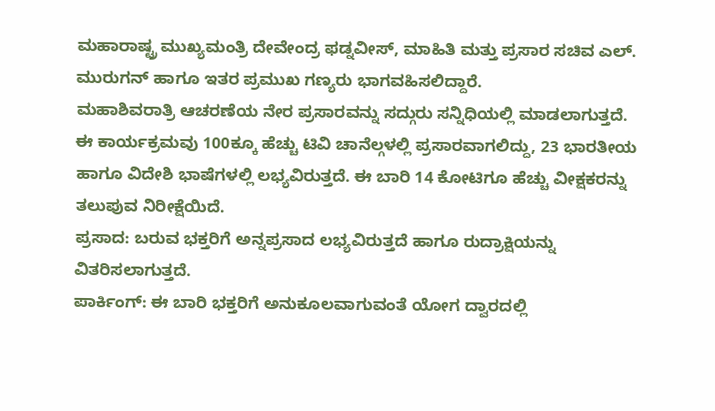ಮಹಾರಾಷ್ಟ್ರ ಮುಖ್ಯಮಂತ್ರಿ ದೇವೇಂದ್ರ ಫಡ್ನವೀಸ್, ಮಾಹಿತಿ ಮತ್ತು ಪ್ರಸಾರ ಸಚಿವ ಎಲ್. ಮುರುಗನ್ ಹಾಗೂ ಇತರ ಪ್ರಮುಖ ಗಣ್ಯರು ಭಾಗವಹಿಸಲಿದ್ದಾರೆ.
ಮಹಾಶಿವರಾತ್ರಿ ಆಚರಣೆಯ ನೇರ ಪ್ರಸಾರವನ್ನು ಸದ್ಗುರು ಸನ್ನಿಧಿಯಲ್ಲಿ ಮಾಡಲಾಗುತ್ತದೆ. ಈ ಕಾರ್ಯಕ್ರಮವು 100ಕ್ಕೂ ಹೆಚ್ಚು ಟಿವಿ ಚಾನೆಲ್ಗಳಲ್ಲಿ ಪ್ರಸಾರವಾಗಲಿದ್ದು, 23 ಭಾರತೀಯ ಹಾಗೂ ವಿದೇಶಿ ಭಾಷೆಗಳಲ್ಲಿ ಲಭ್ಯವಿರುತ್ತದೆ. ಈ ಬಾರಿ 14 ಕೋಟಿಗೂ ಹೆಚ್ಚು ವೀಕ್ಷಕರನ್ನು ತಲುಪುವ ನಿರೀಕ್ಷೆಯಿದೆ.
ಪ್ರಸಾದ: ಬರುವ ಭಕ್ತರಿಗೆ ಅನ್ನಪ್ರಸಾದ ಲಭ್ಯವಿರುತ್ತದೆ ಹಾಗೂ ರುದ್ರಾಕ್ಷಿಯನ್ನು ವಿತರಿಸಲಾಗುತ್ತದೆ.
ಪಾರ್ಕಿಂಗ್: ಈ ಬಾರಿ ಭಕ್ತರಿಗೆ ಅನುಕೂಲವಾಗುವಂತೆ ಯೋಗ ದ್ವಾರದಲ್ಲಿ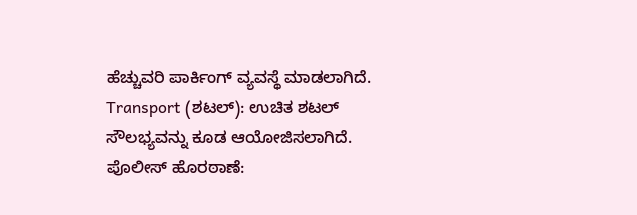ಹೆಚ್ಚುವರಿ ಪಾರ್ಕಿಂಗ್ ವ್ಯವಸ್ಥೆ ಮಾಡಲಾಗಿದೆ.
Transport (ಶಟಲ್): ಉಚಿತ ಶಟಲ್ ಸೌಲಭ್ಯವನ್ನು ಕೂಡ ಆಯೋಜಿಸಲಾಗಿದೆ.
ಪೊಲೀಸ್ ಹೊರಠಾಣೆ: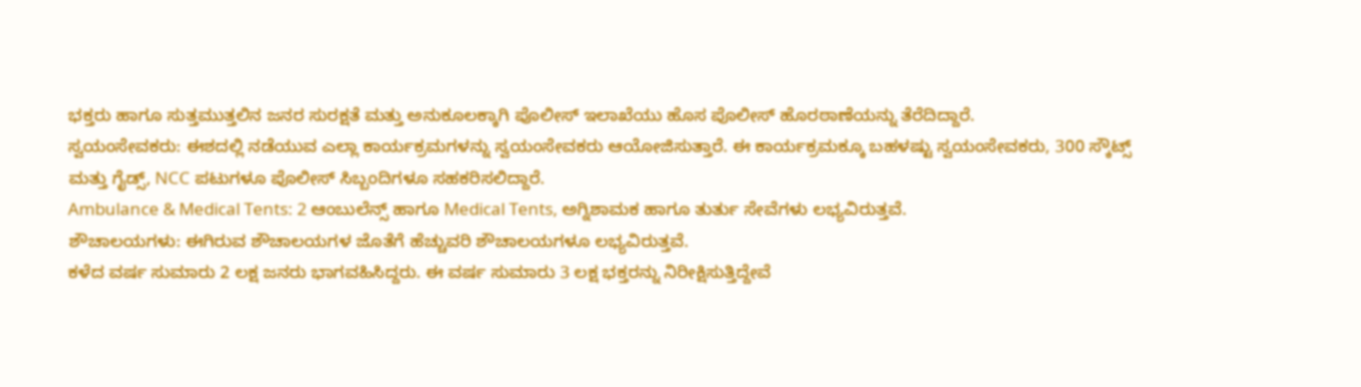ಭಕ್ತರು ಹಾಗೂ ಸುತ್ತಮುತ್ತಲಿನ ಜನರ ಸುರಕ್ಷತೆ ಮತ್ತು ಅನುಕೂಲಕ್ಕಾಗಿ ಪೊಲೀಸ್ ಇಲಾಖೆಯು ಹೊಸ ಪೊಲೀಸ್ ಹೊರಠಾಣೆಯನ್ನು ತೆರೆದಿದ್ದಾರೆ.
ಸ್ವಯಂಸೇವಕರು: ಈಶದಲ್ಲಿ ನಡೆಯುವ ಎಲ್ಲಾ ಕಾರ್ಯಕ್ರಮಗಳನ್ನು ಸ್ವಯಂಸೇವಕರು ಆಯೋಜಿಸುತ್ತಾರೆ. ಈ ಕಾರ್ಯಕ್ರಮಕ್ಕೂ ಬಹಳಷ್ಟು ಸ್ವಯಂಸೇವಕರು, 300 ಸ್ಕೌಟ್ಸ್ ಮತ್ತು ಗೈಡ್ಸ್, NCC ಪಟುಗಳೂ ಪೊಲೀಸ್ ಸಿಬ್ಬಂದಿಗಳೂ ಸಹಕರಿಸಲಿದ್ದಾರೆ.
Ambulance & Medical Tents: 2 ಆಂಬುಲೆನ್ಸ್ ಹಾಗೂ Medical Tents, ಅಗ್ನಿಶಾಮಕ ಹಾಗೂ ತುರ್ತು ಸೇವೆಗಳು ಲಭ್ಯವಿರುತ್ತವೆ.
ಶೌಚಾಲಯಗಳು: ಈಗಿರುವ ಶೌಚಾಲಯಗಳ ಜೊತೆಗೆ ಹೆಚ್ಚುವರಿ ಶೌಚಾಲಯಗಳೂ ಲಭ್ಯವಿರುತ್ತವೆ.
ಕಳೆದ ವರ್ಷ ಸುಮಾರು 2 ಲಕ್ಷ ಜನರು ಭಾಗವಹಿಸಿದ್ದರು. ಈ ವರ್ಷ ಸುಮಾರು 3 ಲಕ್ಷ ಭಕ್ತರನ್ನು ನಿರೀಕ್ಷಿಸುತ್ತಿದ್ದೇವೆ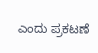ಎಂದು ಪ್ರಕಟಣೆ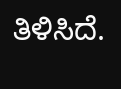ತಿಳಿಸಿದೆ.